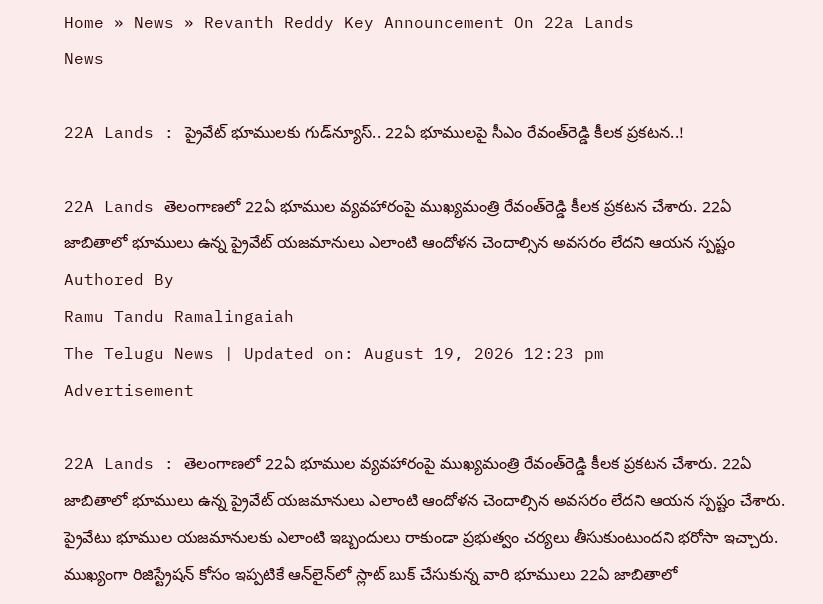Home » News » Revanth Reddy Key Announcement On 22a Lands
News

22A Lands : ప్రైవేట్ భూములకు గుడ్‌న్యూస్.. 22ఏ భూములపై సీఎం రేవంత్‌రెడ్డి కీలక ప్రకటన..!

22A Lands తెలంగాణలో 22ఏ భూముల వ్యవహారంపై ముఖ్యమంత్రి రేవంత్‌రెడ్డి కీలక ప్రకటన చేశారు. 22ఏ జాబితాలో భూములు ఉన్న ప్రైవేట్ యజమానులు ఎలాంటి ఆందోళన చెందాల్సిన అవసరం లేదని ఆయన స్పష్టం
Authored By
Ramu Tandu Ramalingaiah
The Telugu News | Updated on: August 19, 2026 12:23 pm
Advertisement

22A Lands : తెలంగాణలో 22ఏ భూముల వ్యవహారంపై ముఖ్యమంత్రి రేవంత్‌రెడ్డి కీలక ప్రకటన చేశారు. 22ఏ జాబితాలో భూములు ఉన్న ప్రైవేట్ యజమానులు ఎలాంటి ఆందోళన చెందాల్సిన అవసరం లేదని ఆయన స్పష్టం చేశారు. ప్రైవేటు భూముల యజమానులకు ఎలాంటి ఇబ్బందులు రాకుండా ప్రభుత్వం చర్యలు తీసుకుంటుందని భరోసా ఇచ్చారు. ముఖ్యంగా రిజిస్ట్రేషన్ కోసం ఇప్పటికే ఆన్‌లైన్‌లో స్లాట్ బుక్ చేసుకున్న వారి భూములు 22ఏ జాబితాలో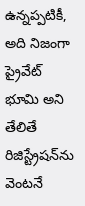ఉన్నప్పటికీ, అది నిజంగా ప్రైవేట్ భూమి అని తేలితే రిజిస్ట్రేషన్‌ను వెంటనే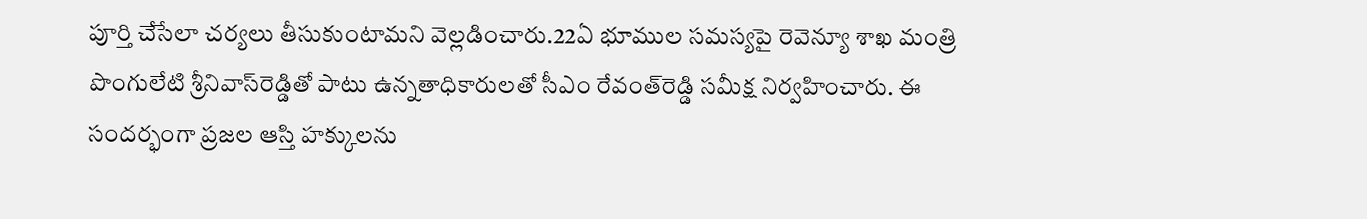పూర్తి చేసేలా చర్యలు తీసుకుంటామని వెల్లడించారు.22ఏ భూముల సమస్యపై రెవెన్యూ శాఖ మంత్రి పొంగులేటి శ్రీనివాస్‌రెడ్డితో పాటు ఉన్నతాధికారులతో సీఎం రేవంత్‌రెడ్డి సమీక్ష నిర్వహించారు. ఈ సందర్భంగా ప్రజల ఆస్తి హక్కులను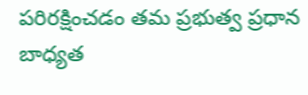పరిరక్షించడం తమ ప్రభుత్వ ప్రధాన బాధ్యత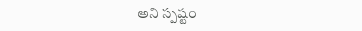అని స్పష్టం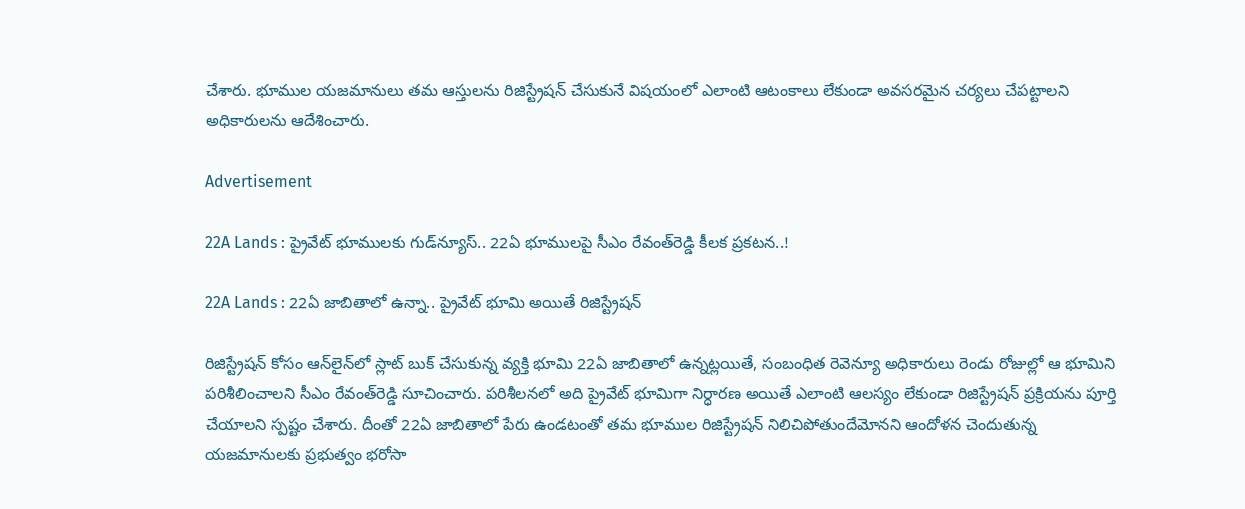చేశారు. భూముల యజమానులు తమ ఆస్తులను రిజిస్ట్రేషన్ చేసుకునే విషయంలో ఎలాంటి ఆటంకాలు లేకుండా అవసరమైన చర్యలు చేపట్టాలని అధికారులను ఆదేశించారు.

Advertisement

22A Lands : ప్రైవేట్ భూములకు గుడ్‌న్యూస్.. 22ఏ భూములపై సీఎం రేవంత్‌రెడ్డి కీలక ప్రకటన..!

22A Lands : 22ఏ జాబితాలో ఉన్నా.. ప్రైవేట్ భూమి అయితే రిజిస్ట్రేషన్

రిజిస్ట్రేషన్ కోసం ఆన్‌లైన్‌లో స్లాట్ బుక్ చేసుకున్న వ్యక్తి భూమి 22ఏ జాబితాలో ఉన్నట్లయితే, సంబంధిత రెవెన్యూ అధికారులు రెండు రోజుల్లో ఆ భూమిని పరిశీలించాలని సీఎం రేవంత్‌రెడ్డి సూచించారు. పరిశీలనలో అది ప్రైవేట్ భూమిగా నిర్ధారణ అయితే ఎలాంటి ఆలస్యం లేకుండా రిజిస్ట్రేషన్ ప్రక్రియను పూర్తి చేయాలని స్పష్టం చేశారు. దీంతో 22ఏ జాబితాలో పేరు ఉండటంతో తమ భూముల రిజిస్ట్రేషన్ నిలిచిపోతుందేమోనని ఆందోళన చెందుతున్న యజమానులకు ప్రభుత్వం భరోసా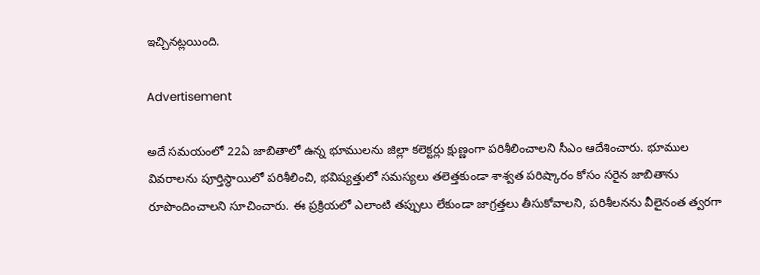ఇచ్చినట్లయింది.

Advertisement

అదే సమయంలో 22ఏ జాబితాలో ఉన్న భూములను జిల్లా కలెక్టర్లు క్షుణ్ణంగా పరిశీలించాలని సీఎం ఆదేశించారు. భూముల వివరాలను పూర్తిస్థాయిలో పరిశీలించి, భవిష్యత్తులో సమస్యలు తలెత్తకుండా శాశ్వత పరిష్కారం కోసం సరైన జాబితాను రూపొందించాలని సూచించారు. ఈ ప్రక్రియలో ఎలాంటి తప్పులు లేకుండా జాగ్రత్తలు తీసుకోవాలని, పరిశీలనను వీలైనంత త్వరగా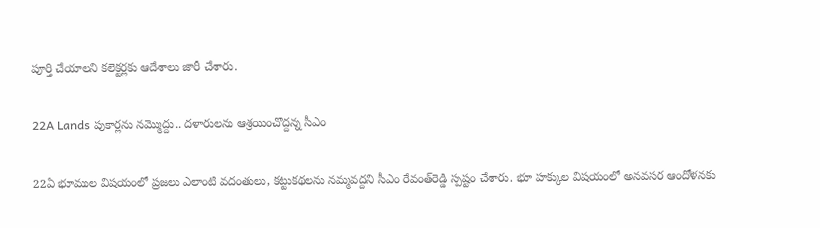పూర్తి చేయాలని కలెక్టర్లకు ఆదేశాలు జారీ చేశారు.

22A Lands పుకార్లను నమ్మొద్దు.. దళారులను ఆశ్రయించొద్దన్న సీఎం

22ఏ భూముల విషయంలో ప్రజలు ఎలాంటి వదంతులు, కట్టుకథలను నమ్మవద్దని సీఎం రేవంత్‌రెడ్డి స్పష్టం చేశారు. భూ హక్కుల విషయంలో అనవసర ఆందోళనకు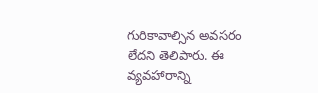గురికావాల్సిన అవసరం లేదని తెలిపారు. ఈ వ్యవహారాన్ని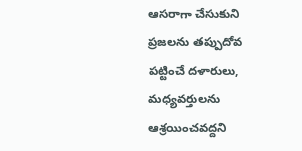ఆసరాగా చేసుకుని ప్రజలను తప్పుదోవ పట్టించే దళారులు, మధ్యవర్తులను ఆశ్రయించవద్దని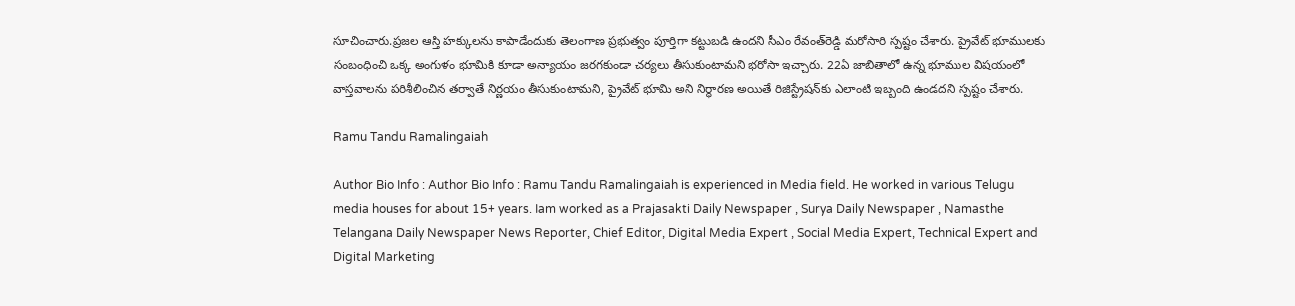సూచించారు.ప్రజల ఆస్తి హక్కులను కాపాడేందుకు తెలంగాణ ప్రభుత్వం పూర్తిగా కట్టుబడి ఉందని సీఎం రేవంత్‌రెడ్డి మరోసారి స్పష్టం చేశారు. ప్రైవేట్ భూములకు సంబంధించి ఒక్క అంగుళం భూమికి కూడా అన్యాయం జరగకుండా చర్యలు తీసుకుంటామని భరోసా ఇచ్చారు. 22ఏ జాబితాలో ఉన్న భూముల విషయంలో వాస్తవాలను పరిశీలించిన తర్వాతే నిర్ణయం తీసుకుంటామని, ప్రైవేట్ భూమి అని నిర్ధారణ అయితే రిజిస్ట్రేషన్‌కు ఎలాంటి ఇబ్బంది ఉండదని స్పష్టం చేశారు.

Ramu Tandu Ramalingaiah

Author Bio Info : Author Bio Info : Ramu Tandu Ramalingaiah is experienced in Media field. He worked in various Telugu media houses for about 15+ years. Iam worked as a Prajasakti Daily Newspaper , Surya Daily Newspaper , Namasthe Telangana Daily Newspaper News Reporter, Chief Editor, Digital Media Expert , Social Media Expert, Technical Expert and Digital Marketing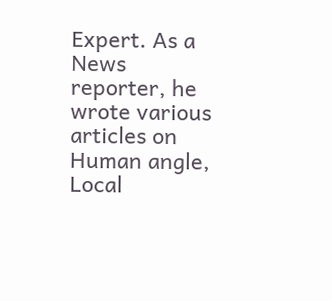Expert. As a News reporter, he wrote various articles on Human angle, Local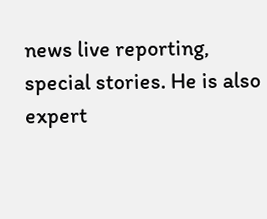news live reporting, special stories. He is also expert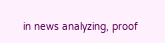in news analyzing, proof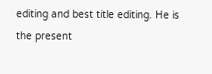editing and best title editing. He is the present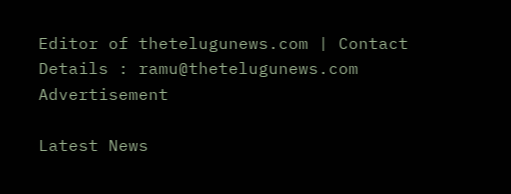Editor of thetelugunews.com | Contact Details : ramu@thetelugunews.com
Advertisement

Latest News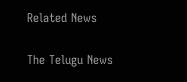Related News

The Telugu News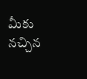మీకు నచ్చిన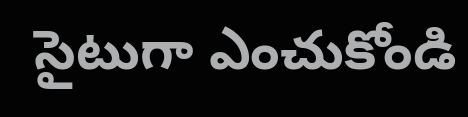సైటుగా ఎంచుకోండి